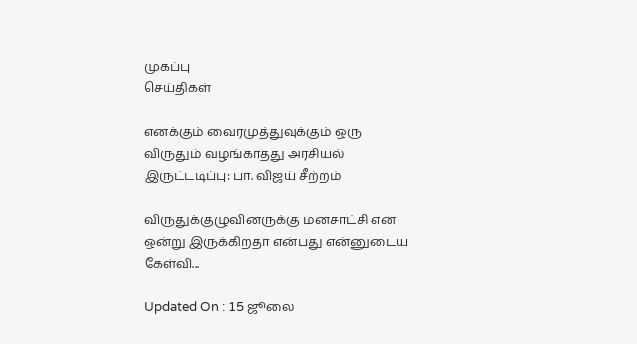முகப்பு
செய்திகள்

எனக்கும் வைரமுத்துவுக்கும் ஒரு விருதும் வழங்காதது அரசியல் இருட்டடிப்பு: பா. விஜய் சீற்றம்

விருதுக்குழுவினருக்கு மனசாட்சி என ஒன்று இருக்கிறதா என்பது என்னுடைய கேள்வி...

Updated On : 15 ஜூலை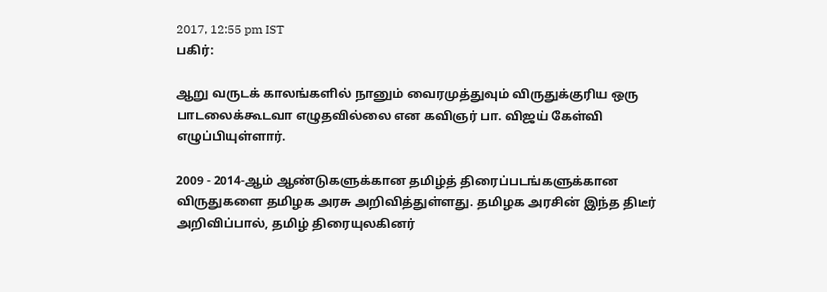2017, 12:55 pm IST
பகிர்:

ஆறு வருடக் காலங்களில் நானும் வைரமுத்துவும் விருதுக்குரிய ஒரு பாடலைக்கூடவா எழுதவில்லை என கவிஞர் பா. விஜய் கேள்வி எழுப்பியுள்ளார்.

2009 - 2014-ஆம் ஆண்டுகளுக்கான தமிழ்த் திரைப்படங்களுக்கான விருதுகளை தமிழக அரசு அறிவித்துள்ளது. தமிழக அரசின் இந்த திடீர் அறிவிப்பால், தமிழ் திரையுலகினர்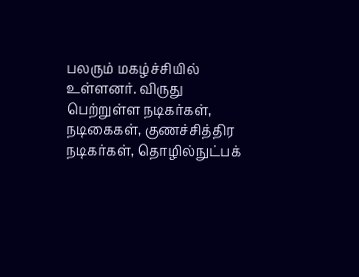பலரும் மகழ்ச்சியில் உள்ளனர். விருது பெற்றுள்ள நடிகர்கள், நடிகைகள், குணச்சித்திர நடிகர்கள், தொழில்நுட்பக்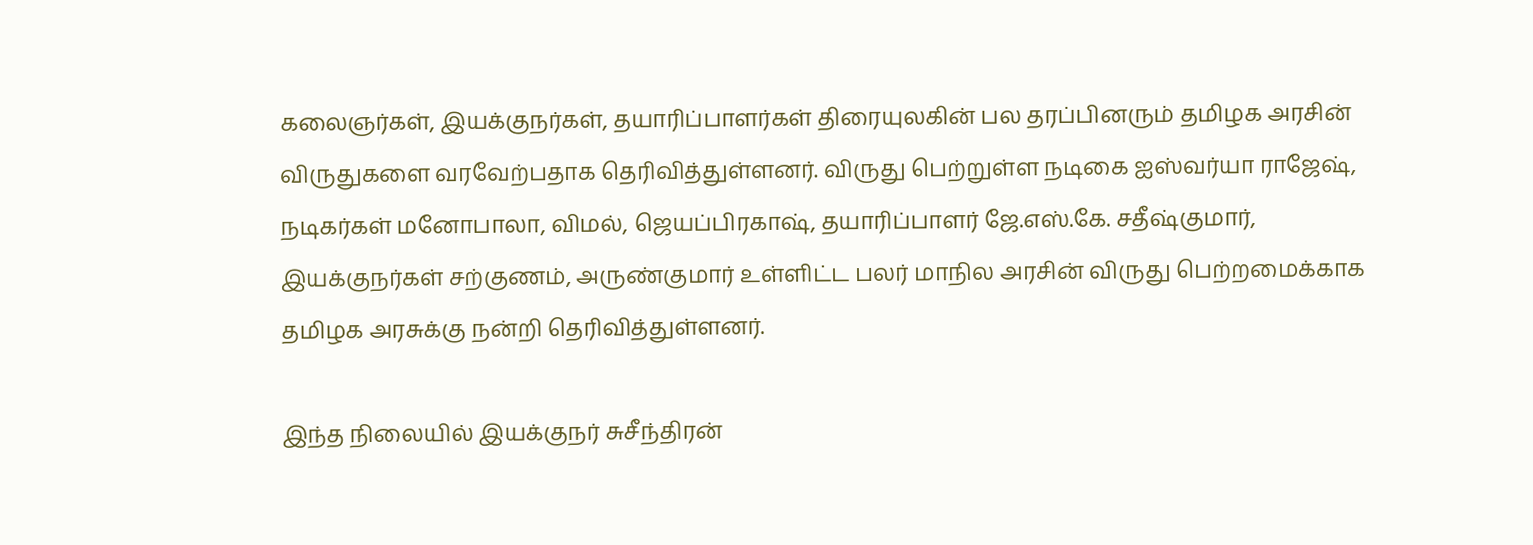கலைஞர்கள், இயக்குநர்கள், தயாரிப்பாளர்கள் திரையுலகின் பல தரப்பினரும் தமிழக அரசின் விருதுகளை வரவேற்பதாக தெரிவித்துள்ளனர். விருது பெற்றுள்ள நடிகை ஐஸ்வர்யா ராஜேஷ், நடிகர்கள் மனோபாலா, விமல், ஜெயப்பிரகாஷ், தயாரிப்பாளர் ஜே.எஸ்.கே. சதீஷ்குமார், இயக்குநர்கள் சற்குணம், அருண்குமார் உள்ளிட்ட பலர் மாநில அரசின் விருது பெற்றமைக்காக தமிழக அரசுக்கு நன்றி தெரிவித்துள்ளனர்.

இந்த நிலையில் இயக்குநர் சுசீந்திரன்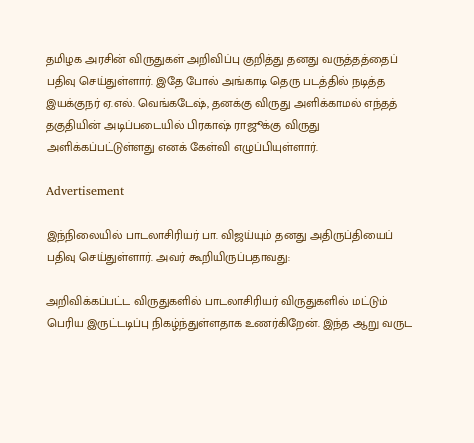தமிழக அரசின் விருதுகள் அறிவிப்பு குறித்து தனது வருத்தத்தைப் பதிவு செய்துள்ளார். இதே போல் அங்காடி தெரு படத்தில் நடித்த இயக்குநர் ஏ.எல். வெங்கடேஷ், தனக்கு விருது அளிக்காமல் எந்தத் தகுதியின் அடிப்படையில் பிரகாஷ் ராஜூக்கு விருது அளிக்கப்பட்டுள்ளது எனக் கேள்வி எழுப்பியுள்ளார்.

Advertisement

இந்நிலையில் பாடலாசிரியர் பா. விஜய்யும் தனது அதிருப்தியைப் பதிவு செய்துள்ளார். அவர் கூறியிருப்பதாவது:

அறிவிக்கப்பட்ட விருதுகளில் பாடலாசிரியர் விருதுகளில் மட்டும் பெரிய இருட்டடிப்பு நிகழ்ந்துள்ளதாக உணர்கிறேன். இந்த ஆறு வருட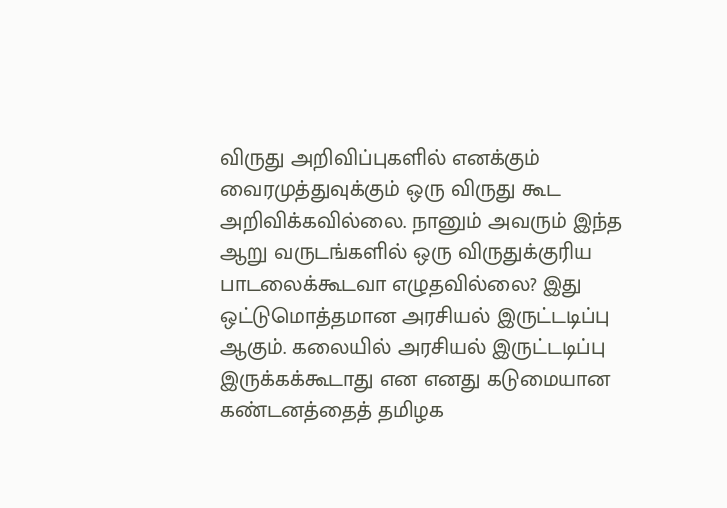விருது அறிவிப்புகளில் எனக்கும் வைரமுத்துவுக்கும் ஒரு விருது கூட அறிவிக்கவில்லை. நானும் அவரும் இந்த ஆறு வருடங்களில் ஒரு விருதுக்குரிய பாடலைக்கூடவா எழுதவில்லை? இது ஒட்டுமொத்தமான அரசியல் இருட்டடிப்பு ஆகும். கலையில் அரசியல் இருட்டடிப்பு இருக்கக்கூடாது என எனது கடுமையான கண்டனத்தைத் தமிழக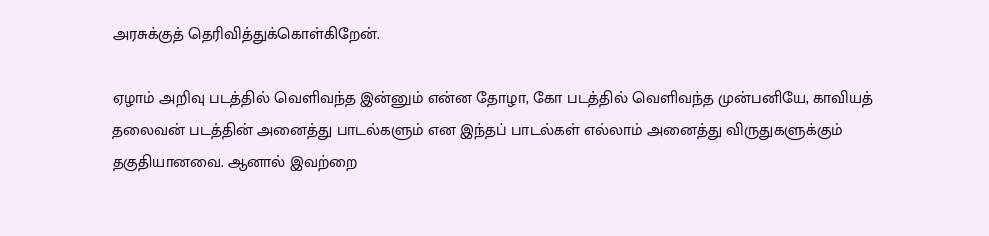அரசுக்குத் தெரிவித்துக்கொள்கிறேன்.

ஏழாம் அறிவு படத்தில் வெளிவந்த இன்னும் என்ன தோழா, கோ படத்தில் வெளிவந்த முன்பனியே, காவியத் தலைவன் படத்தின் அனைத்து பாடல்களும் என இந்தப் பாடல்கள் எல்லாம் அனைத்து விருதுகளுக்கும் தகுதியானவை. ஆனால் இவற்றை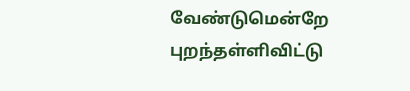வேண்டுமென்றே புறந்தள்ளிவிட்டு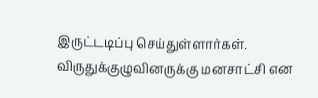இருட்டடிப்பு செய்துள்ளார்கள். விருதுக்குழுவினருக்கு மனசாட்சி என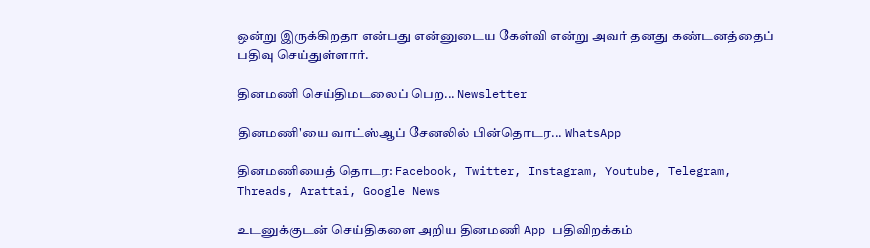ஒன்று இருக்கிறதா என்பது என்னுடைய கேள்வி என்று அவர் தனது கண்டனத்தைப் பதிவு செய்துள்ளார்.

தினமணி செய்திமடலைப் பெற... Newsletter

தினமணி'யை வாட்ஸ்ஆப் சேனலில் பின்தொடர... WhatsApp

தினமணியைத் தொடர: Facebook, Twitter, Instagram, Youtube, Telegram, Threads, Arattai, Google News

உடனுக்குடன் செய்திகளை அறிய தினமணி App பதிவிறக்கம்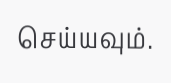செய்யவும்.